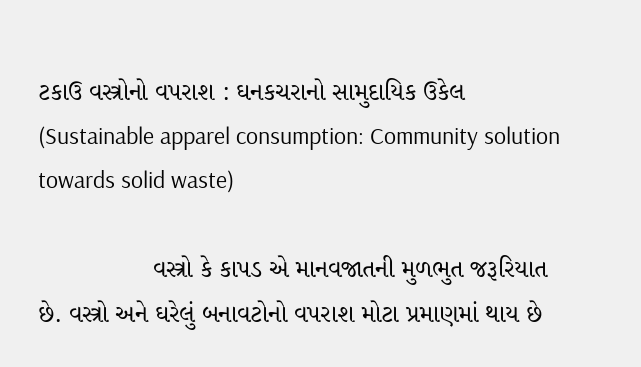ટકાઉ વસ્ત્રોનો વપરાશ : ઘનકચરાનો સામુદાયિક ઉકેલ (Sustainable apparel consumption: Community solution towards solid waste)

                વસ્ત્રો કે કાપડ એ માનવજાતની મુળભુત જરૂરિયાત છે. વસ્ત્રો અને ઘરેલું બનાવટોનો વપરાશ મોટા પ્રમાણમાં થાય છે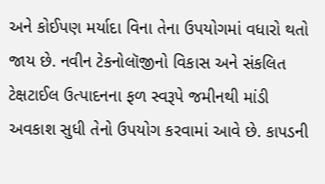અને કોઈપણ મર્યાદા વિના તેના ઉપયોગમાં વધારો થતો જાય છે. નવીન ટેકનોલૉજીનો વિકાસ અને સંકલિત ટેક્ષટાઈલ ઉત્પાદનના ફળ સ્વરૂપે જમીનથી માંડી અવકાશ સુધી તેનો ઉપયોગ કરવામાં આવે છે. કાપડની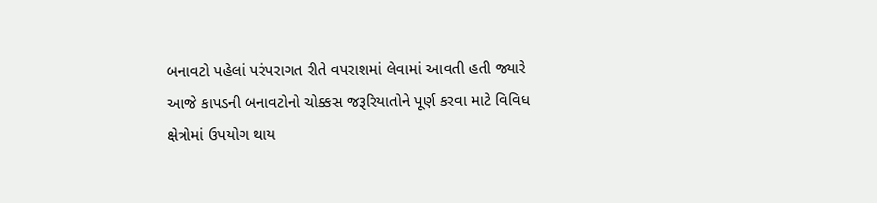બનાવટો પહેલાં પરંપરાગત રીતે વપરાશમાં લેવામાં આવતી હતી જ્યારે આજે કાપડની બનાવટોનો ચોક્કસ જરૂરિયાતોને પૂર્ણ કરવા માટે વિવિધ ક્ષેત્રોમાં ઉપયોગ થાય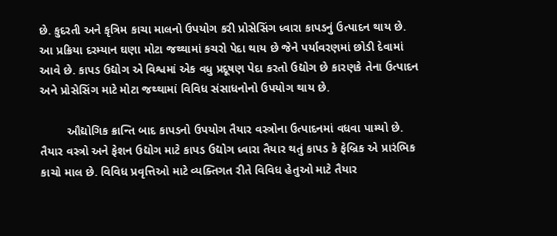છે. કુદરતી અને કૃત્રિમ કાચા માલનો ઉપયોગ કરી પ્રોસેસિંગ ધ્વારા કાપડનું ઉત્પાદન થાય છે. આ પ્રક્રિયા દરમ્યાન ઘણા મોટા જથ્થામાં કચરો પેદા થાય છે જેને પર્યાવરણમાં છોડી દેવામાં આવે છે. કાપડ ઉદ્યોગ એ વિશ્વમાં એક વધુ પ્રદૂષણ પેદા કરતો ઉદ્યોગ છે કારણકે તેના ઉત્પાદન અને પ્રોસેસિંગ માટે મોટા જથ્થામાં વિવિધ સંસાધનોનો ઉપયોગ થાય છે.

        ઔદ્યોગિક ક્રાન્તિ બાદ કાપડનો ઉપયોગ તૈયાર વસ્ત્રોના ઉત્પાદનમાં વધવા પામ્યો છે. તૈયાર વસ્ત્રો અને ફેશન ઉદ્યોગ માટે કાપડ ઉદ્યોગ ધ્વારા તૈયાર થતું કાપડ કે ફેબ્રિક એ પ્રારંભિક કાચો માલ છે. વિવિધ પ્રવૃત્તિઓ માટે વ્યક્તિગત રીતે વિવિધ હેતુઓ માટે તૈયાર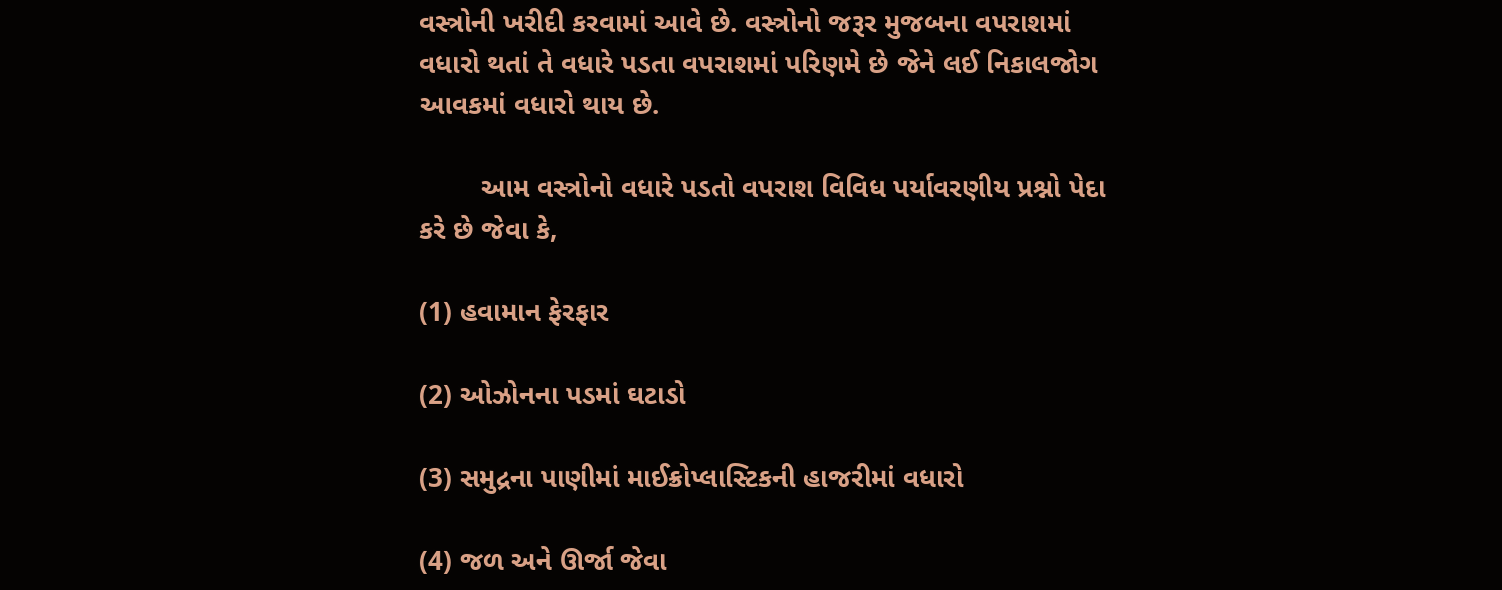વસ્ત્રોની ખરીદી કરવામાં આવે છે. વસ્ત્રોનો જરૂર મુજબના વપરાશમાં વધારો થતાં તે વધારે પડતા વપરાશમાં પરિણમે છે જેને લઈ નિકાલજોગ આવકમાં વધારો થાય છે.

        આમ વસ્ત્રોનો વધારે પડતો વપરાશ વિવિધ પર્યાવરણીય પ્રશ્નો પેદા કરે છે જેવા કે,

(1) હવામાન ફેરફાર

(2) ઓઝોનના પડમાં ઘટાડો

(3) સમુદ્રના પાણીમાં માઈક્રોપ્લાસ્ટિકની હાજરીમાં વધારો

(4) જળ અને ઊર્જા જેવા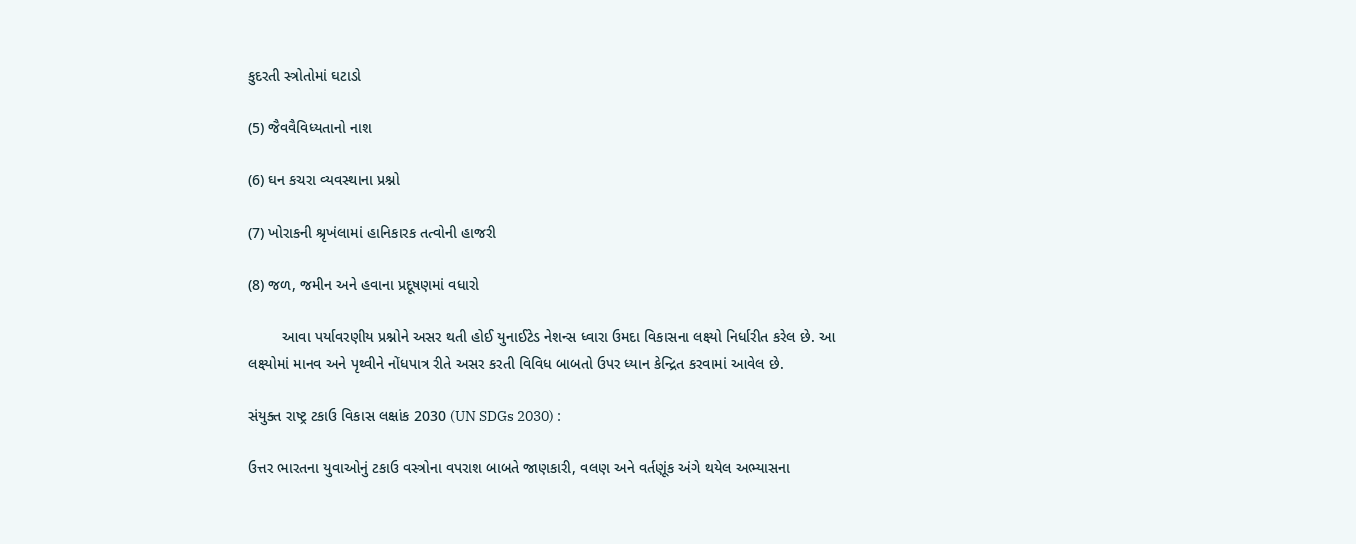કુદરતી સ્ત્રોતોમાં ઘટાડો

(5) જૈવવૈવિધ્યતાનો નાશ

(6) ઘન કચરા વ્યવસ્થાના પ્રશ્નો

(7) ખોરાકની શ્રૃખંલામાં હાનિકારક તત્વોની હાજરી

(8) જળ, જમીન અને હવાના પ્રદૂષણમાં વધારો

        આવા પર્યાવરણીય પ્રશ્નોને અસર થતી હોઈ યુનાઈટેડ નેશન્સ ધ્વારા ઉમદા વિકાસના લક્ષ્યો નિર્ધારીત કરેલ છે. આ લક્ષ્યોમાં માનવ અને પૃથ્વીને નોંધપાત્ર રીતે અસર કરતી વિવિધ બાબતો ઉપર ધ્યાન કેન્દ્રિત કરવામાં આવેલ છે.

સંયુક્ત રાષ્ટ્ર ટકાઉ વિકાસ લક્ષાંક 2030 (UN SDGs 2030) :

ઉત્તર ભારતના યુવાઓનું ટકાઉ વસ્ત્રોના વપરાશ બાબતે જાણકારી, વલણ અને વર્તણૂંક અંગે થયેલ અભ્યાસના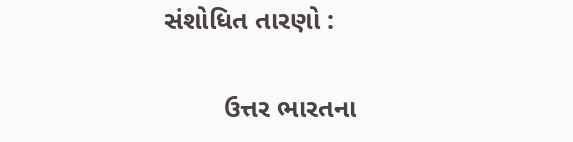સંશોધિત તારણો :

        ઉત્તર ભારતના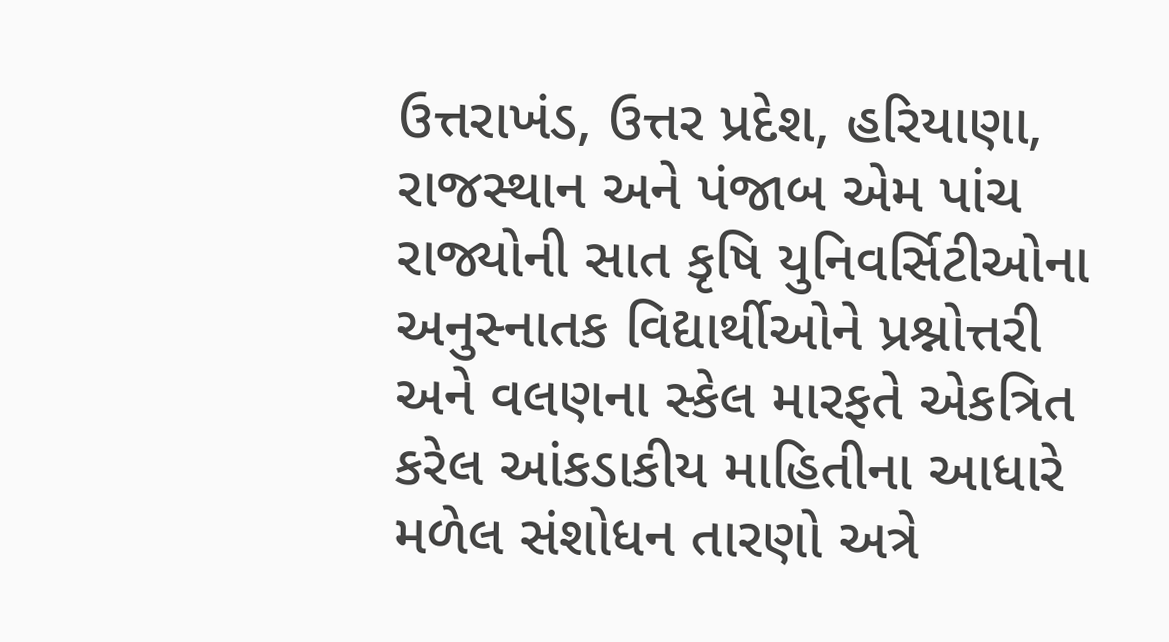ઉત્તરાખંડ, ઉત્તર પ્રદેશ, હરિયાણા, રાજસ્થાન અને પંજાબ એમ પાંચ રાજ્યોની સાત કૃષિ યુનિવર્સિટીઓના અનુસ્નાતક વિદ્યાર્થીઓને પ્રશ્નોત્તરી અને વલણના સ્કેલ મારફતે એકત્રિત કરેલ આંકડાકીય માહિતીના આધારે મળેલ સંશોધન તારણો અત્રે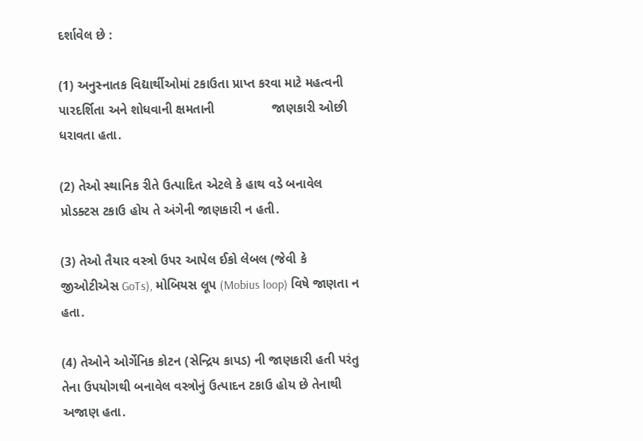દર્શાવેલ છે :

(1) અનુસ્નાતક વિદ્યાર્થીઓમાં ટકાઉતા પ્રાપ્ત કરવા માટે મહત્વની પારદર્શિતા અને શોધવાની ક્ષમતાની                જાણકારી ઓછી ધરાવતા હતા.

(2) તેઓ સ્થાનિક રીતે ઉત્પાદિત એટલે કે હાથ વડે બનાવેલ પ્રોડક્ટસ ટકાઉ હોય તે અંગેની જાણકારી ન હતી.

(3) તેઓ તૈયાર વસ્ત્રો ઉપર આપેલ ઈકો લેબલ (જેવી કે જીઓટીએસ GoTs), મોબિયસ લૂપ (Mobius loop) વિષે જાણતા ન હતા.

(4) તેઓને ઓર્ગેનિક કોટન (સેન્દ્રિય કાપડ) ની જાણકારી હતી પરંતુ તેના ઉપયોગથી બનાવેલ વસ્ત્રોનું ઉત્પાદન ટકાઉ હોય છે તેનાથી અજાણ હતા.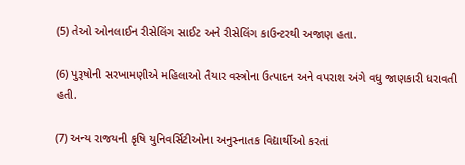(5) તેઓ ઓનલાઈન રીસેલિંગ સાઈટ અને રીસેલિંગ કાઉન્ટરથી અજાણ હતા.

(6) પુરૂષોની સરખામણીએ મહિલાઓ તૈયાર વસ્ત્રોના ઉત્પાદન અને વપરાશ અંગે વધુ જાણકારી ધરાવતી હતી.

(7) અન્ય રાજયની કૃષિ યુનિવર્સિટીઓના અનુસ્નાતક વિદ્યાર્થીઓ કરતાં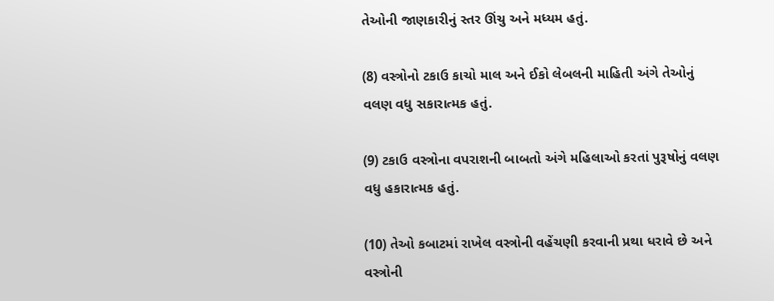તેઓની જાણકારીનું સ્તર ઊંચુ અને મધ્યમ હતું.

(8) વસ્ત્રોનો ટકાઉ કાચો માલ અને ઈકો લેબલની માહિતી અંગે તેઓનું વલણ વધુ સકારાત્મક હતું.

(9) ટકાઉ વસ્ત્રોના વપરાશની બાબતો અંગે મહિલાઓ કરતાં પુરૂષોનું વલણ વધુ હકારાત્મક હતું.

(10) તેઓ કબાટમાં રાખેલ વસ્ત્રોની વહેંચણી કરવાની પ્રથા ધરાવે છે અને વસ્ત્રોની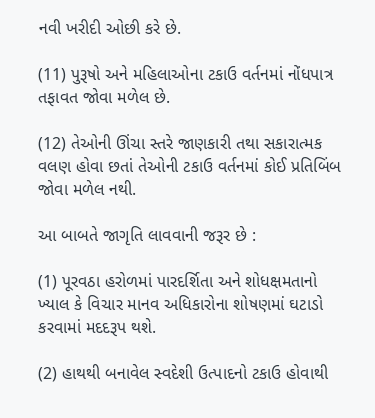નવી ખરીદી ઓછી કરે છે.

(11) પુરૂષો અને મહિલાઓના ટકાઉ વર્તનમાં નોંધપાત્ર તફાવત જોવા મળેલ છે.

(12) તેઓની ઊંચા સ્તરે જાણકારી તથા સકારાત્મક વલણ હોવા છતાં તેઓની ટકાઉ વર્તનમાં કોઈ પ્રતિબિંબ જોવા મળેલ નથી.

આ બાબતે જાગૃતિ લાવવાની જરૂર છે :

(1) પૂરવઠા હરોળમાં પારદર્શિતા અને શોધક્ષમતાનો ખ્યાલ કે વિચાર માનવ અધિકારોના શોષણમાં ઘટાડો કરવામાં મદદરૂપ થશે.

(2) હાથથી બનાવેલ સ્વદેશી ઉત્પાદનો ટકાઉ હોવાથી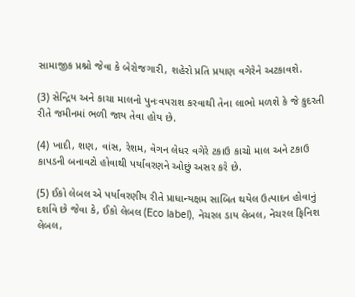સામાજીક પ્રશ્નો જેવા કે બેરોજગારી, શહેરો પ્રતિ પ્રયાણ વગેરેને અટકાવશે.

(3) સેન્દ્રિય અને કાચા માલનો પુનઃવપરાશ કરવાથી તેના લાભો મળશે કે જે કુદરતી રીતે જમીનમાં ભળી જાય તેવા હોય છે.

(4) ખાદી, શણ, વાંસ, રેશમ, વેગન લેધર વગેરે ટકાઉ કાચો માલ અને ટકાઉ કાપડની બનાવટો હોવાથી પર્યાવરણને ઓછું અસર કરે છે.

(5) ઈકો લેબલ એ પર્યાવરણીય રીતે પ્રાધાન્યક્ષમ સાબિત થયેલ ઉત્પાદન હોવાનું દર્શાવે છે જેવા કે, ઈકો લેબલ (Eco label), નેચરલ ડાય લેબલ, નેચરલ ફિનિશ લેબલ,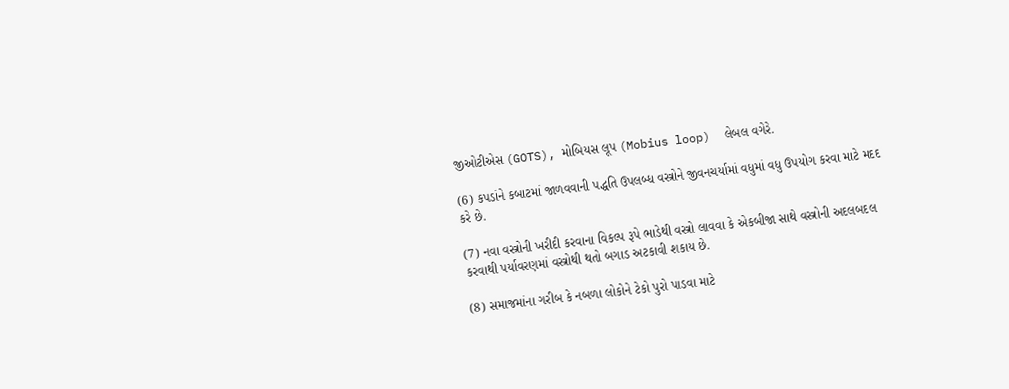જીઓટીએસ (GOTS), મોબિયસ લૂપ (Mobius loop)  લેબલ વગેરે.

(6) કપડાંને કબાટમાં જાળવવાની પદ્ધતિ ઉપલબ્ધ વસ્ત્રોને જીવનચર્યામાં વધુમાં વધુ ઉપયોગ કરવા માટે મદદ કરે છે.

(7) નવા વસ્ત્રોની ખરીદી કરવાના વિકલ્પ રૂપે ભાડેથી વસ્ત્રો લાવવા કે એકબીજા સાથે વસ્ત્રોની અદલબદલ કરવાથી પર્યાવરણમાં વસ્ત્રોથી થતો બગાડ અટકાવી શકાય છે.

(8) સમાજમાંના ગરીબ કે નબળા લોકોને ટેકો પુરો પાડવા માટે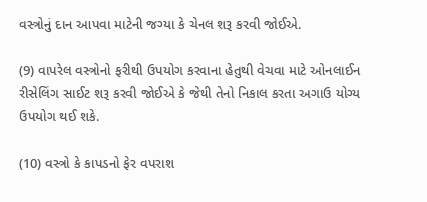વસ્ત્રોનું દાન આપવા માટેની જગ્યા કે ચેનલ શરૂ કરવી જોઈએ.

(9) વાપરેલ વસ્ત્રોનો ફરીથી ઉપયોગ કરવાના હેતુથી વેચવા માટે ઓનલાઈન રીસેલિંગ સાઈટ શરૂ કરવી જોઈએ કે જેથી તેનો નિકાલ કરતા અગાઉ યોગ્ય ઉપયોગ થઈ શકે.

(10) વસ્ત્રો કે કાપડનો ફેર વપરાશ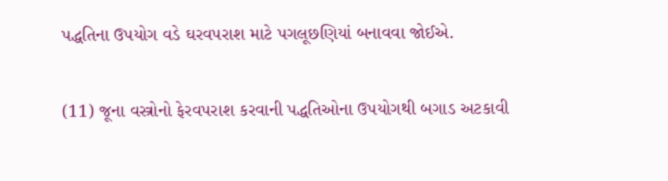પદ્ધતિના ઉપયોગ વડે ઘરવપરાશ માટે પગલૂછણિયાં બનાવવા જોઈએ.

(11) જૂના વસ્ત્રોનો ફેરવપરાશ કરવાની પદ્ધતિઓના ઉપયોગથી બગાડ અટકાવી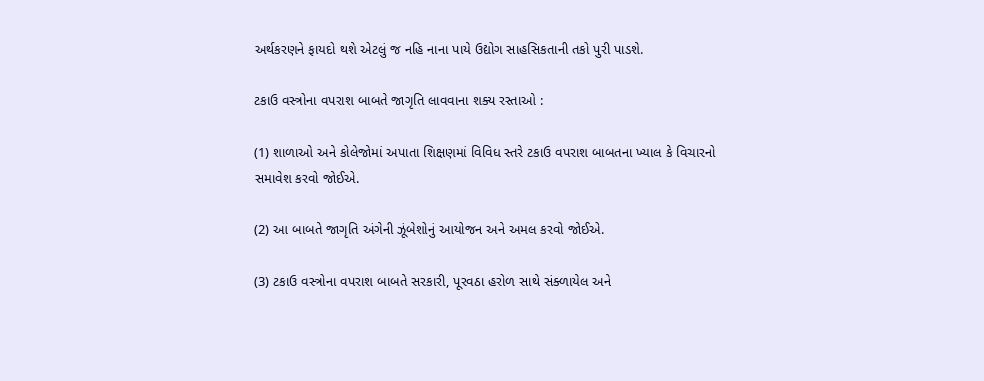અર્થકરણને ફાયદો થશે એટલું જ નહિ નાના પાયે ઉદ્યોગ સાહસિકતાની તકો પુરી પાડશે.

ટકાઉ વસ્ત્રોના વપરાશ બાબતે જાગૃતિ લાવવાના શક્ય રસ્તાઓ :

(1) શાળાઓ અને કોલેજોમાં અપાતા શિક્ષણમાં વિવિધ સ્તરે ટકાઉ વપરાશ બાબતના ખ્યાલ કે વિચારનો સમાવેશ કરવો જોઈએ.

(2) આ બાબતે જાગૃતિ અંગેની ઝૂંબેશોનું આયોજન અને અમલ કરવો જોઈએ.

(3) ટકાઉ વસ્ત્રોના વપરાશ બાબતે સરકારી, પૂરવઠા હરોળ સાથે સંક્ળાયેલ અને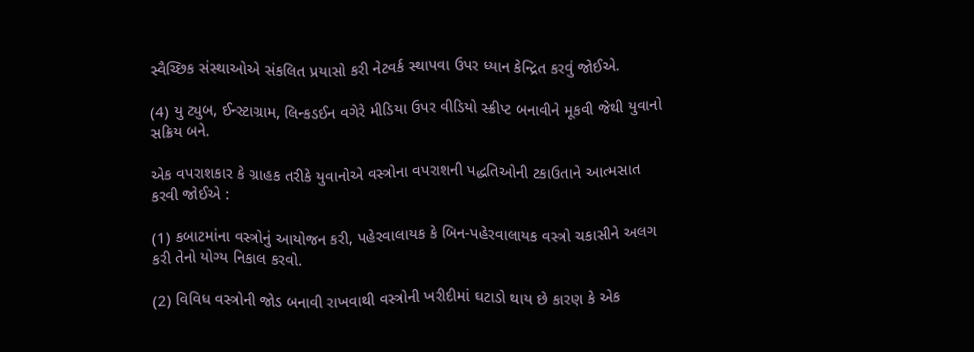સ્વૈચ્છિક સંસ્થાઓએ સંકલિત પ્રયાસો કરી નેટવર્ક સ્થાપવા ઉપર ધ્યાન કેન્દ્રિત કરવું જોઈએ.

(4) યુ ટ્યુબ, ઈન્સ્ટાગ્રામ, લિન્કડઈન વગેરે મીડિયા ઉપર વીડિયો સ્ક્રીપ્ટ બનાવીને મૂકવી જેથી યુવાનો સક્રિય બને.

એક વપરાશકાર કે ગ્રાહક તરીકે યુવાનોએ વસ્ત્રોના વપરાશની પદ્ધતિઓની ટકાઉતાને આત્મસાત કરવી જોઈએ :

(1) કબાટમાંના વસ્ત્રોનું આયોજન કરી, પહેરવાલાયક કે બિન-પહેરવાલાયક વસ્ત્રો ચકાસીને અલગ કરી તેનો યોગ્ય નિકાલ કરવો.

(2) વિવિધ વસ્ત્રોની જોડ બનાવી રાખવાથી વસ્ત્રોની ખરીદીમાં ઘટાડો થાય છે કારણ કે એક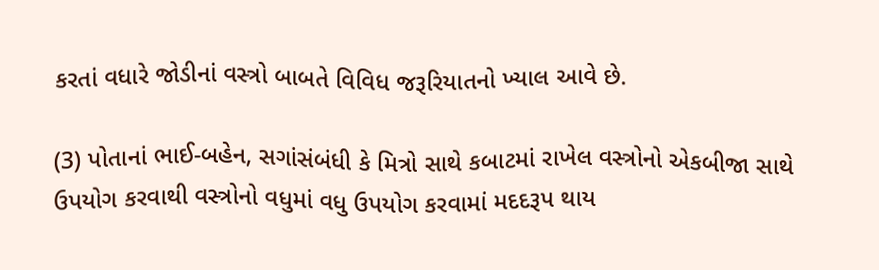કરતાં વધારે જોડીનાં વસ્ત્રો બાબતે વિવિધ જરૂરિયાતનો ખ્યાલ આવે છે.

(3) પોતાનાં ભાઈ-બહેન, સગાંસંબંધી કે મિત્રો સાથે કબાટમાં રાખેલ વસ્ત્રોનો એકબીજા સાથે ઉપયોગ કરવાથી વસ્ત્રોનો વધુમાં વધુ ઉપયોગ કરવામાં મદદરૂપ થાય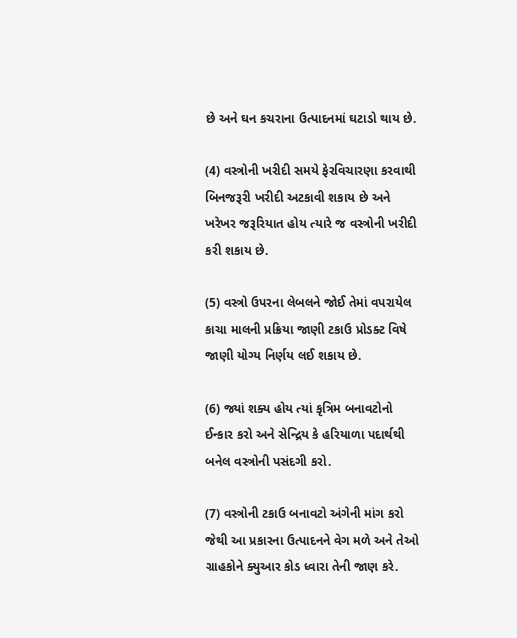છે અને ઘન કચરાના ઉત્પાદનમાં ઘટાડો થાય છે.

(4) વસ્ત્રોની ખરીદી સમયે ફેરવિચારણા કરવાથી બિનજરૂરી ખરીદી અટકાવી શકાય છે અને ખરેખર જરૂરિયાત હોય ત્યારે જ વસ્ત્રોની ખરીદી કરી શકાય છે.

(5) વસ્ત્રો ઉપરના લેબલને જોઈ તેમાં વપરાયેલ કાચા માલની પ્રક્રિયા જાણી ટકાઉ પ્રોડક્ટ વિષે જાણી યોગ્ય નિર્ણય લઈ શકાય છે.

(6) જ્યાં શક્ય હોય ત્યાં કૃત્રિમ બનાવટોનો ઈન્કાર કરો અને સેન્દ્રિય કે હરિયાળા પદાર્થથી બનેલ વસ્ત્રોની પસંદગી કરો.

(7) વસ્ત્રોની ટકાઉ બનાવટો અંગેની માંગ કરો જેથી આ પ્રકારના ઉત્પાદનને વેગ મળે અને તેઓ ગ્રાહકોને ક્યુઆર કોડ ધ્વારા તેની જાણ કરે.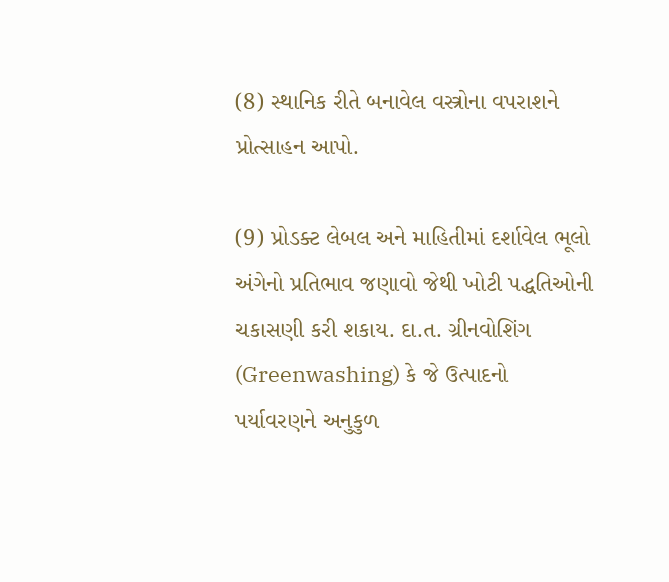(8) સ્થાનિક રીતે બનાવેલ વસ્ત્રોના વપરાશને પ્રોત્સાહન આપો.

(9) પ્રોડક્ટ લેબલ અને માહિતીમાં દર્શાવેલ ભૂલો અંગેનો પ્રતિભાવ જણાવો જેથી ખોટી પદ્ધતિઓની ચકાસણી કરી શકાય. દા.ત. ગ્રીનવોશિંગ (Greenwashing) કે જે ઉત્પાદનો પર્યાવરણને અનુકુળ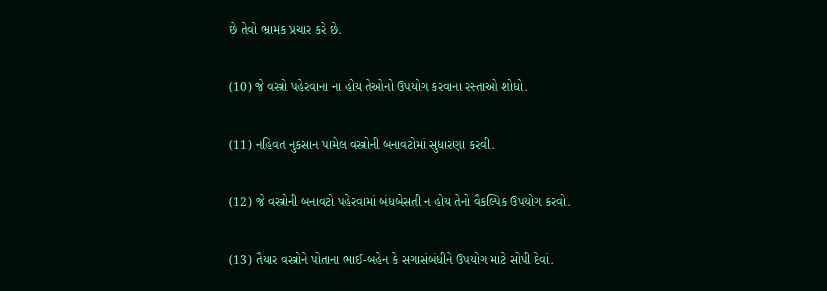છે તેવો ભ્રામક પ્રચાર કરે છે.

(10) જે વસ્ત્રો પહેરવાના ના હોય તેઓનો ઉપયોગ કરવાના રસ્તાઓ શોધો.

(11) નહિવત નુકસાન પામેલ વસ્ત્રોની બનાવટોમાં સુધારણા કરવી.

(12) જે વસ્ત્રોની બનાવટો પહેરવામાં બંધબેસતી ન હોય તેનો વૈકલ્પિક ઉપયોગ કરવો.

(13) તૈયાર વસ્ત્રોને પોતાના ભાઈ-બહેન કે સગાસંબંધીને ઉપયોગ માટે સોપી દેવાં.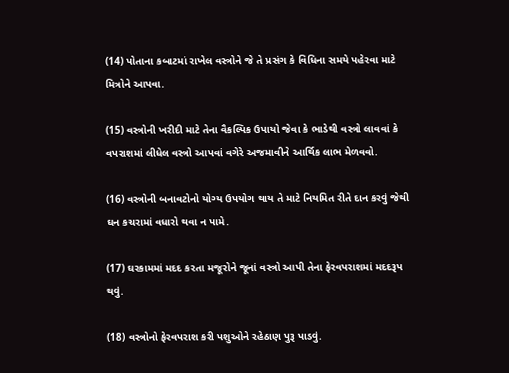(14) પોતાના કબાટમાં રાખેલ વસ્ત્રોને જે તે પ્રસંગ કે વિધિના સમયે પહેરવા માટે મિત્રોને આપવા.

(15) વસ્ત્રોની ખરીદી માટે તેના વૈકલ્પિક ઉપાયો જેવા કે ભાડેથી વસ્ત્રો લાવવાં કે વપરાશમાં લીધેલ વસ્ત્રો આપવાં વગેરે અજમાવીને આર્થિક લાભ મેળવવો.

(16) વસ્ત્રોની બનાવટોનો યોગ્ય ઉપયોગ થાય તે માટે નિયમિત રીતે દાન કરવું જેથી ઘન કચરામાં વધારો થવા ન પામે.

(17) ઘરકામમાં મદદ કરતા મજૂરોને જૂનાં વસ્ત્રો આપી તેના ફેરવપરાશમાં મદદરૂપ થવું.

(18) વસ્ત્રોનો ફેરવપરાશ કરી પશુઓને રહેઠાણ પુરૂ પાડવું.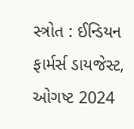સ્ત્રોત : ઈન્ડિયન ફાર્મર્સ ડાયજેસ્ટ, ઓગષ્ટ 2024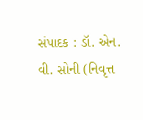સંપાદક : ડૉ. એન. વી. સોની (નિવૃત્ત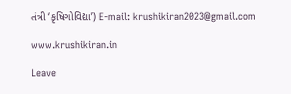તંત્રી ‘કૃષિગોવિદ્યા’) E-mail: krushikiran2023@gmail.com

www.krushikiran.in

Leave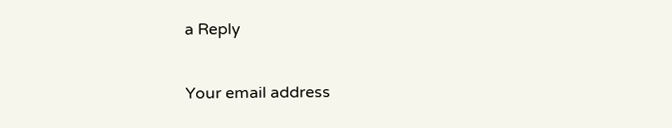a Reply

Your email address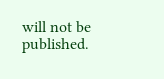will not be published.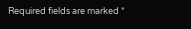Required fields are marked *